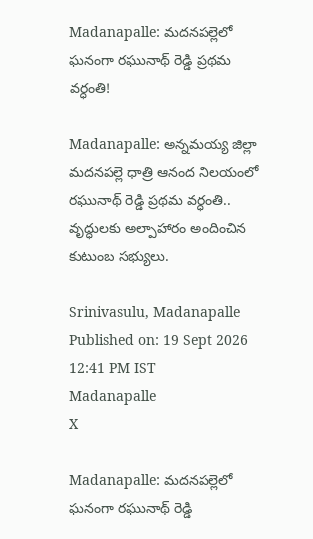Madanapalle: మదనపల్లెలో ఘనంగా రఘునాథ్ రెడ్డి ప్రథమ వర్ధంతి!

Madanapalle: అన్నమయ్య జిల్లా మదనపల్లె ధాత్రి ఆనంద నిలయంలో రఘునాథ్ రెడ్డి ప్రథమ వర్ధంతి.. వృద్ధులకు అల్పాహారం అందించిన కుటుంబ సభ్యులు.

Srinivasulu, Madanapalle
Published on: 19 Sept 2026 12:41 PM IST
Madanapalle
X

Madanapalle: మదనపల్లెలో ఘనంగా రఘునాథ్ రెడ్డి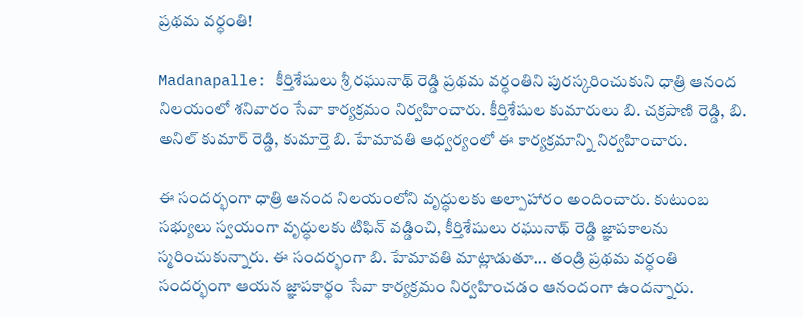ప్రథమ వర్ధంతి!

Madanapalle: కీర్తిశేషులు శ్రీ రఘునాథ్ రెడ్డి ప్రథమ వర్ధంతిని పురస్కరించుకుని ధాత్రి ఆనంద నిలయంలో శనివారం సేవా కార్యక్రమం నిర్వహించారు. కీర్తిశేషుల కుమారులు బి. చక్రపాణి రెడ్డి, బి. అనిల్ కుమార్ రెడ్డి, కుమార్తె బి. హేమావతి ఆధ్వర్యంలో ఈ కార్యక్రమాన్ని నిర్వహించారు.

ఈ సందర్భంగా ధాత్రి ఆనంద నిలయంలోని వృద్ధులకు అల్పాహారం అందించారు. కుటుంబ సభ్యులు స్వయంగా వృద్ధులకు టిఫిన్ వడ్డించి, కీర్తిశేషులు రఘునాథ్ రెడ్డి జ్ఞాపకాలను స్మరించుకున్నారు. ఈ సందర్భంగా బి. హేమావతి మాట్లాడుతూ... తండ్రి ప్రథమ వర్ధంతి సందర్భంగా ఆయన జ్ఞాపకార్థం సేవా కార్యక్రమం నిర్వహించడం ఆనందంగా ఉందన్నారు.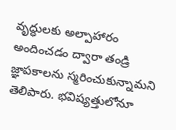వృద్ధులకు అల్పాహారం అందించడం ద్వారా తండ్రి జ్ఞాపకాలను స్మరించుకున్నామని తెలిపారు. భవిష్యత్తులోనూ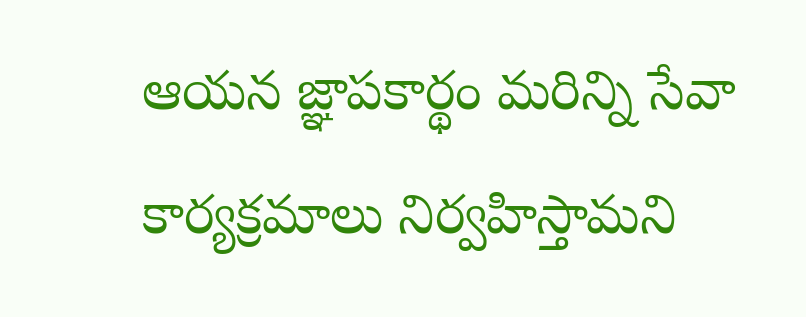ఆయన జ్ఞాపకార్థం మరిన్ని సేవా కార్యక్రమాలు నిర్వహిస్తామని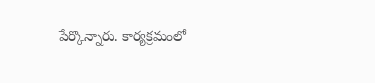పేర్కొన్నారు. కార్యక్రమంలో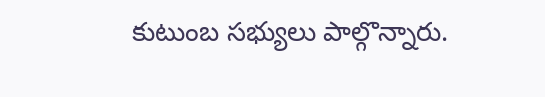కుటుంబ సభ్యులు పాల్గొన్నారు.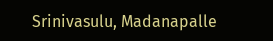Srinivasulu, Madanapalle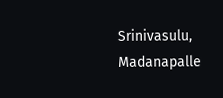Srinivasulu, Madanapalle